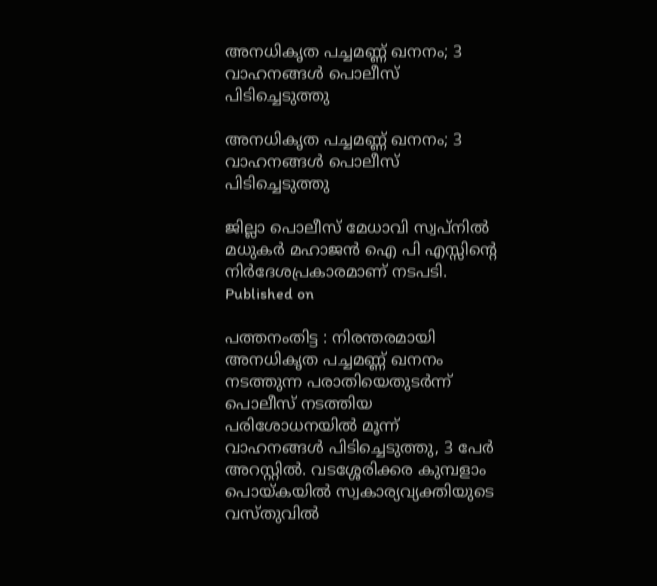അനധികൃത പച്ചമണ്ണ് ഖനനം; 3 വാഹനങ്ങൾ പൊലീസ് പിടിച്ചെടുത്തു

അനധികൃത പച്ചമണ്ണ് ഖനനം; 3 വാഹനങ്ങൾ പൊലീസ് പിടിച്ചെടുത്തു

ജില്ലാ പൊലീസ് മേധാവി സ്വപ്‌നിൽ മധുകർ മഹാജൻ ഐ പി എസ്സിന്റെ നിർദേശപ്രകാരമാണ് നടപടി.
Published on

പത്തനംതിട്ട : നിരന്തരമായി അനധികൃത പച്ചമണ്ണ് ഖനനം നടത്തുന്ന പരാതിയെതുടർന്ന് പൊലീസ് നടത്തിയ പരിശോധനയിൽ മൂന്ന് വാഹനങ്ങൾ പിടിച്ചെടുത്തു, 3 പേർ അറസ്റ്റിൽ. വടശ്ശേരിക്കര കുമ്പളാം പൊയ്കയിൽ സ്വകാര്യവ്യക്തിയുടെ വസ്തുവിൽ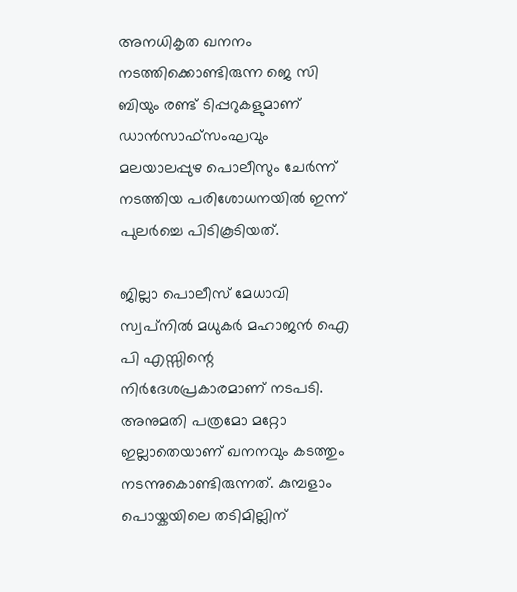അനധികൃത ഖനനം നടത്തിക്കൊണ്ടിരുന്ന ജെ സി ബിയും രണ്ട് ടിപ്പറുകളുമാണ് ഡാൻസാഫ്സംഘവും മലയാലപ്പുഴ പൊലീസും ചേർന്ന് നടത്തിയ പരിശോധനയിൽ ഇന്ന് പുലർച്ചെ പിടികൂടിയത്.

ജില്ലാ പൊലീസ് മേധാവി സ്വപ്‌നിൽ മധുകർ മഹാജൻ ഐ പി എസ്സിന്റെ നിർദേശപ്രകാരമാണ് നടപടി. അനുമതി പത്രമോ മറ്റോ ഇല്ലാതെയാണ് ഖനനവും കടത്തും നടന്നുകൊണ്ടിരുന്നത്. കുമ്പളാം പൊയ്കയിലെ തടിമില്ലിന്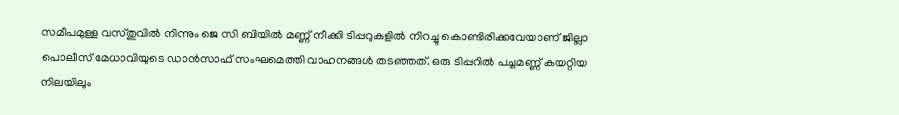സമീപമുള്ള വസ്തുവിൽ നിന്നും ജെ സി ബിയിൽ മണ്ണ് നീക്കി ടിപ്പറുകളിൽ നിറച്ചു കൊണ്ടിരിക്കവേയാണ് ജില്ലാ പൊലീസ് മേധാവിയുടെ ഡാൻസാഫ് സംഘമെത്തി വാഹനങ്ങൾ തടഞ്ഞത്. ഒരു ടിപ്പറിൽ പച്ചമണ്ണ് കയറ്റിയ നിലയിലും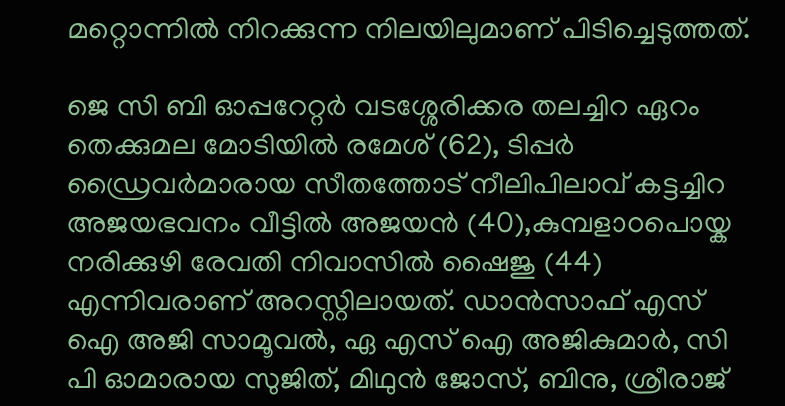മറ്റൊന്നിൽ നിറക്കുന്ന നിലയിലുമാണ് പിടിച്ചെടുത്തത്.

ജെ സി ബി ഓപ്പറേറ്റർ വടശ്ശേരിക്കര തലച്ചിറ ഏറം തെക്കുമല മോടിയിൽ രമേശ്‌ (62), ടിപ്പർ ഡ്രൈവർമാരായ സീതത്തോട് നീലിപിലാവ് കട്ടച്ചിറ അജയഭവനം വീട്ടിൽ അജയൻ (40),കുമ്പളാoപൊയ്ക നരിക്കുഴി രേവതി നിവാസിൽ ഷൈജു (44) എന്നിവരാണ് അറസ്റ്റിലായത്. ഡാൻസാഫ് എസ് ഐ അജി സാമൂവൽ, ഏ എസ് ഐ അജികുമാർ, സി പി ഓമാരായ സുജിത്, മിഥുൻ ജോസ്, ബിനു, ശ്രീരാജ്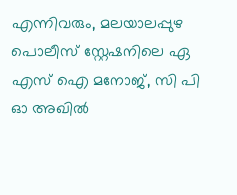എന്നിവരും, മലയാലപ്പുഴ പൊലീസ് സ്റ്റേഷനിലെ ഏ എസ് ഐ മനോജ്‌, സി പി ഓ അഖിൽ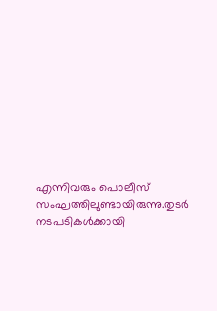എന്നിവരും പൊലീസ് സംഘത്തിലുണ്ടായിരുന്നു.തുടർ നടപടികൾക്കായി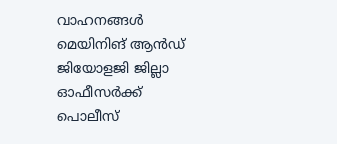വാഹനങ്ങൾ മെയിനിങ് ആൻഡ് ജിയോളജി ജില്ലാ ഓഫീസർക്ക് പൊലീസ്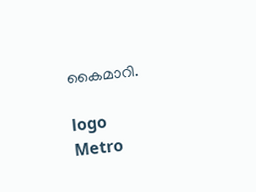കൈമാറി.

logo
Metro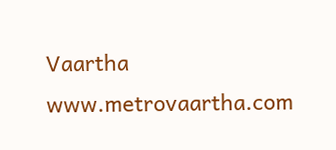Vaartha
www.metrovaartha.com